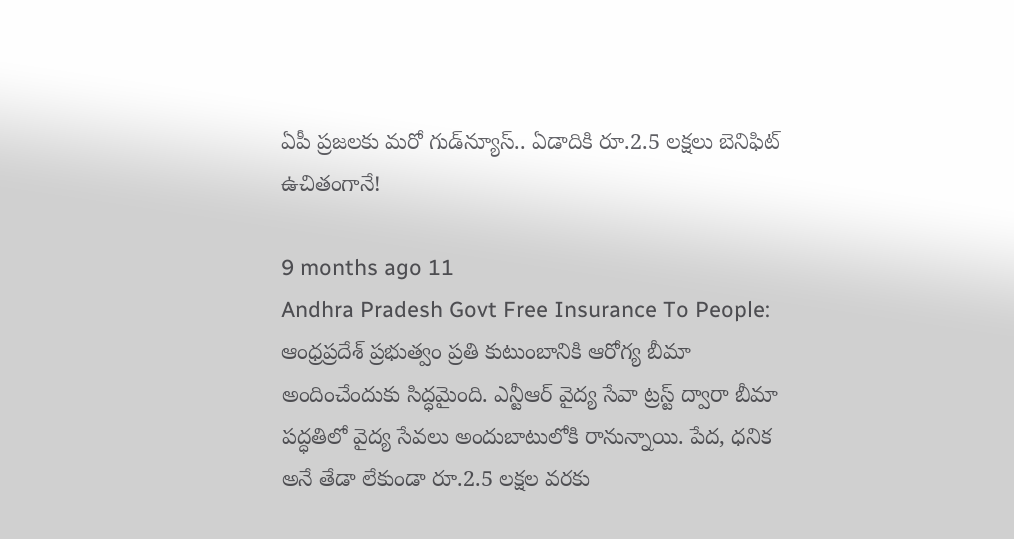ఏపీ ప్రజలకు మరో గుడ్‌న్యూస్.. ఏడాదికి రూ.2.5 లక్షలు బెనిఫిట్ ఉచితంగానే!

9 months ago 11
Andhra Pradesh Govt Free Insurance To People: ఆంధ్రప్రదేశ్ ప్రభుత్వం ప్రతి కుటుంబానికి ఆరోగ్య బీమా అందించేందుకు సిద్ధమైంది. ఎన్టీఆర్ వైద్య సేవా ట్రస్ట్ ద్వారా బీమా పద్ధతిలో వైద్య సేవలు అందుబాటులోకి రానున్నాయి. పేద, ధనిక అనే తేడా లేకుండా రూ.2.5 లక్షల వరకు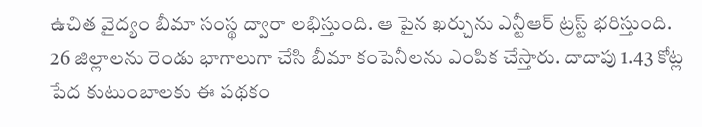ఉచిత వైద్యం బీమా సంస్థ ద్వారా లభిస్తుంది. ఆ పైన ఖర్చును ఎన్టీఆర్ ట్రస్ట్ భరిస్తుంది. 26 జిల్లాలను రెండు భాగాలుగా చేసి బీమా కంపెనీలను ఎంపిక చేస్తారు. దాదాపు 1.43 కోట్ల పేద కుటుంబాలకు ఈ పథకం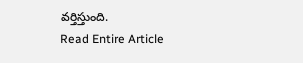వర్తిస్తుంది.
Read Entire Article